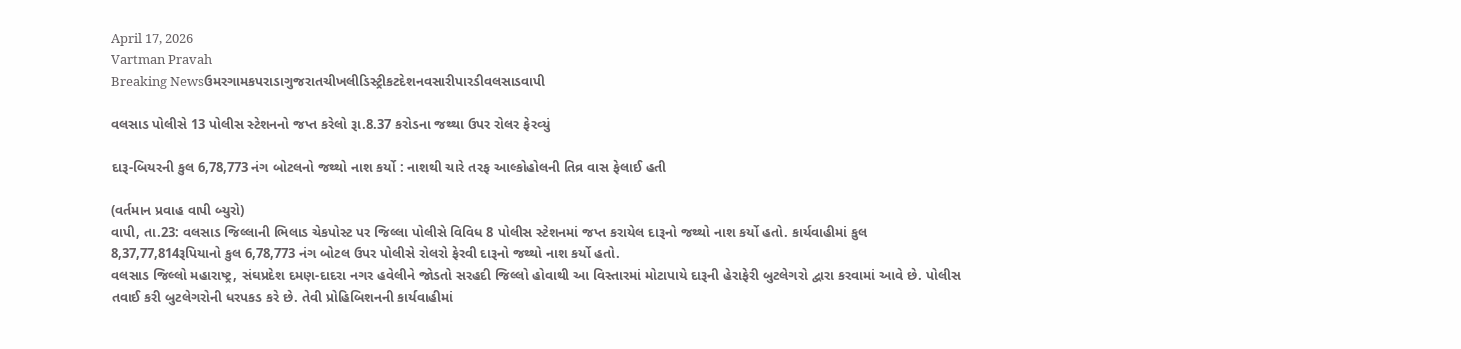April 17, 2026
Vartman Pravah
Breaking Newsઉમરગામકપરાડાગુજરાતચીખલીડિસ્ટ્રીકટદેશનવસારીપારડીવલસાડવાપી

વલસાડ પોલીસે 13 પોલીસ સ્‍ટેશનનો જપ્ત કરેલો રૂા.8.37 કરોડના જથ્‍થા ઉપર રોલર ફેરવ્‍યું

દારૂ-બિયરની કુલ 6,78,773 નંગ બોટલનો જથ્‍થો નાશ કર્યો : નાશથી ચારે તરફ આલ્‍કોહોલની તિવ્ર વાસ ફેલાઈ હતી

(વર્તમાન પ્રવાહ વાપી બ્‍યુરો)
વાપી, તા.23: વલસાડ જિલ્લાની ભિલાડ ચેકપોસ્‍ટ પર જિલ્લા પોલીસે વિવિધ 8 પોલીસ સ્‍ટેશનમાં જપ્ત કરાયેલ દારૂનો જથ્‍થો નાશ કર્યો હતો. કાર્યવાહીમાં કુલ 8,37,77,814રૂપિયાનો કુલ 6,78,773 નંગ બોટલ ઉપર પોલીસે રોલરો ફેરવી દારૂનો જથ્‍થો નાશ કર્યો હતો.
વલસાડ જિલ્લો મહારાષ્‍ટ્ર, સંઘપ્રદેશ દમણ-દાદરા નગર હવેલીને જોડતો સરહદી જિલ્લો હોવાથી આ વિસ્‍તારમાં મોટાપાયે દારૂની હેરાફેરી બુટલેગરો દ્વારા કરવામાં આવે છે. પોલીસ તવાઈ કરી બુટલેગરોની ધરપકડ કરે છે. તેવી પ્રોહિબિશનની કાર્યવાહીમાં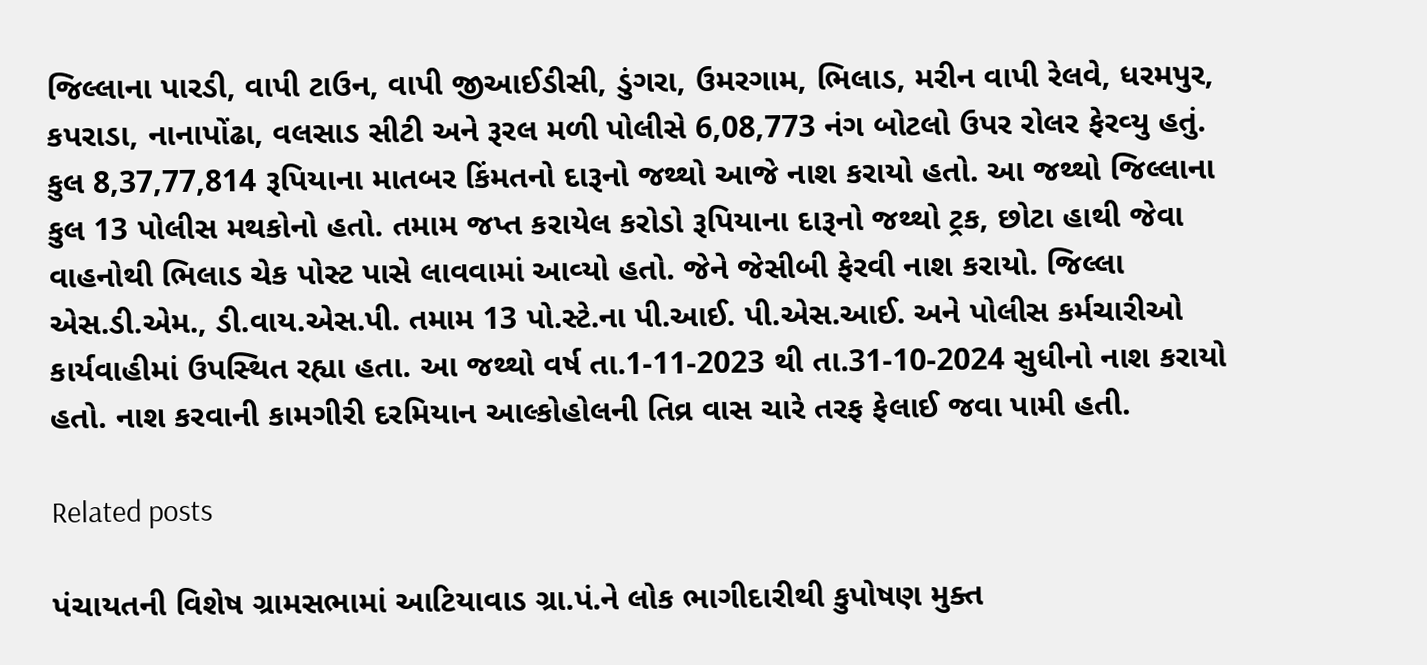જિલ્લાના પારડી, વાપી ટાઉન, વાપી જીઆઈડીસી, ડુંગરા, ઉમરગામ, ભિલાડ, મરીન વાપી રેલવે, ધરમપુર, કપરાડા, નાનાપોંઢા, વલસાડ સીટી અને રૂરલ મળી પોલીસે 6,08,773 નંગ બોટલો ઉપર રોલર ફેરવ્‍યુ હતું. કુલ 8,37,77,814 રૂપિયાના માતબર કિંમતનો દારૂનો જથ્‍થો આજે નાશ કરાયો હતો. આ જથ્‍થો જિલ્લાના કુલ 13 પોલીસ મથકોનો હતો. તમામ જપ્ત કરાયેલ કરોડો રૂપિયાના દારૂનો જથ્‍થો ટ્રક, છોટા હાથી જેવા વાહનોથી ભિલાડ ચેક પોસ્‍ટ પાસે લાવવામાં આવ્‍યો હતો. જેને જેસીબી ફેરવી નાશ કરાયો. જિલ્લા એસ.ડી.એમ., ડી.વાય.એસ.પી. તમામ 13 પો.સ્‍ટે.ના પી.આઈ. પી.એસ.આઈ. અને પોલીસ કર્મચારીઓ કાર્યવાહીમાં ઉપસ્‍થિત રહ્યા હતા. આ જથ્‍થો વર્ષ તા.1-11-2023 થી તા.31-10-2024 સુધીનો નાશ કરાયો હતો. નાશ કરવાની કામગીરી દરમિયાન આલ્‍કોહોલની તિવ્ર વાસ ચારે તરફ ફેલાઈ જવા પામી હતી.

Related posts

પંચાયતની વિશેષ ગ્રામસભામાં આટિયાવાડ ગ્રા.પં.ને લોક ભાગીદારીથી કુપોષણ મુક્‍ત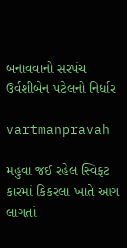બનાવવાનો સરપંચ ઉર્વશીબેન પટેલનો નિર્ધાર

vartmanpravah

મહુવા જઈ રહેલ સ્‍વિફટ કારમાં કિકરલા ખાતે આગ લાગતાં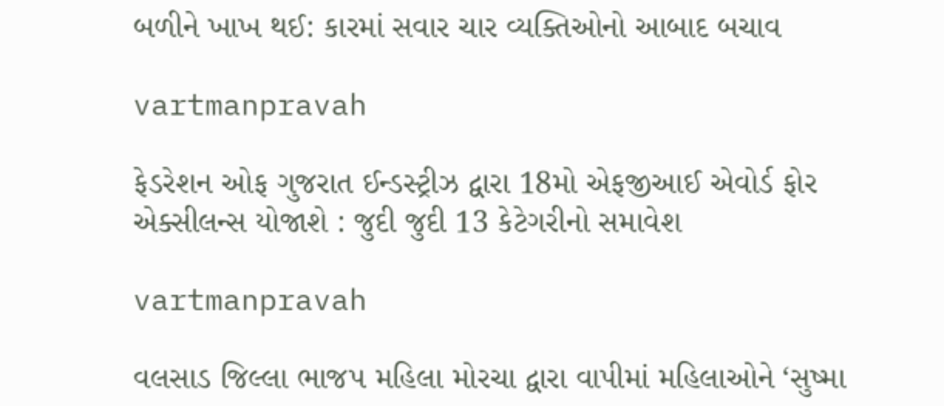બળીને ખાખ થઈ: કારમાં સવાર ચાર વ્‍યક્‍તિઓનો આબાદ બચાવ

vartmanpravah

ફેડરેશન ઓફ ગુજરાત ઈન્‍ડસ્‍ટ્રીઝ દ્વારા 18મો એફજીઆઈ એવોર્ડ ફોર એક્‍સીલન્‍સ યોજાશે : જુદી જુદી 13 કેટેગરીનો સમાવેશ

vartmanpravah

વલસાડ જિલ્લા ભાજપ મહિલા મોરચા દ્વારા વાપીમાં મહિલાઓને ‘સુષ્‍મા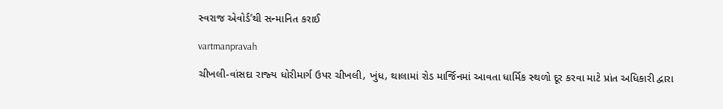સ્‍વરાજ એવોર્ડ’થી સન્‍માનિત કરાઈ

vartmanpravah

ચીખલી-વાંસદા રાજ્‍ય ધોરીમાર્ગ ઉપર ચીખલી, ખુંધ, થાલામાં રોડ માર્જિનમાં આવતા ધાર્મિક સ્‍થળો દૂર કરવા માટે પ્રાંત અધિકારી દ્વારા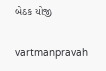બેઠક યોજી

vartmanpravah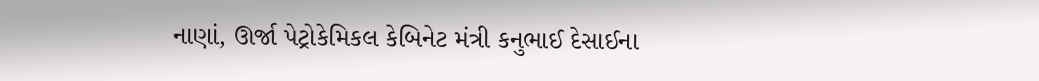નાણાં, ઊર્જા પેટ્રોકેમિકલ કેબિનેટ મંત્રી કનુભાઈ દેસાઈના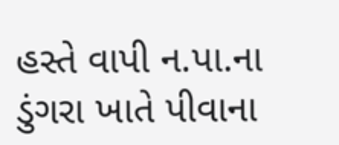હસ્‍તે વાપી ન.પા.ના ડુંગરા ખાતે પીવાના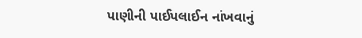પાણીની પાઈપલાઈન નાંખવાનું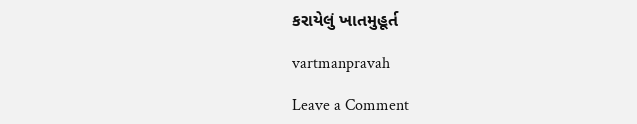કરાયેલું ખાતમુહૂર્ત

vartmanpravah

Leave a Comment